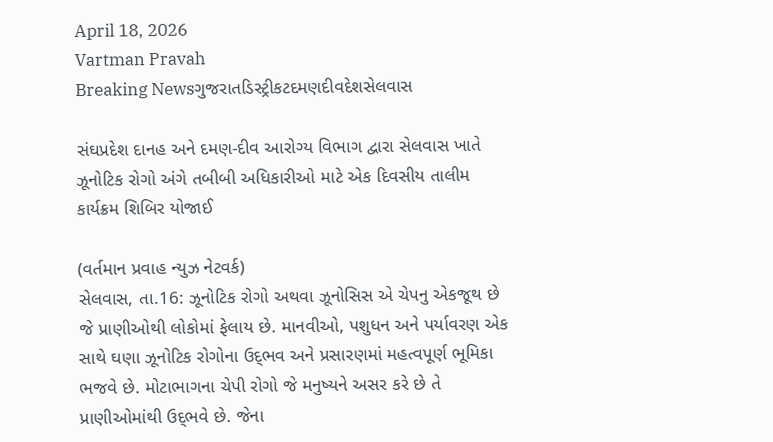April 18, 2026
Vartman Pravah
Breaking Newsગુજરાતડિસ્ટ્રીકટદમણદીવદેશસેલવાસ

સંઘપ્રદેશ દાનહ અને દમણ-દીવ આરોગ્‍ય વિભાગ દ્વારા સેલવાસ ખાતે ઝૂનોટિક રોગો અંગે તબીબી અધિકારીઓ માટે એક દિવસીય તાલીમ કાર્યક્રમ શિબિર યોજાઈ

(વર્તમાન પ્રવાહ ન્‍યુઝ નેટવર્ક)
સેલવાસ, તા.16: ઝૂનોટિક રોગો અથવા ઝૂનોસિસ એ ચેપનુ એકજૂથ છે જે પ્રાણીઓથી લોકોમાં ફેલાય છે. માનવીઓ, પશુધન અને પર્યાવરણ એક સાથે ઘણા ઝૂનોટિક રોગોના ઉદ્‌ભવ અને પ્રસારણમાં મહત્‍વપૂર્ણ ભૂમિકા ભજવે છે. મોટાભાગના ચેપી રોગો જે મનુષ્‍યને અસર કરે છે તે પ્રાણીઓમાંથી ઉદ્‌ભવે છે. જેના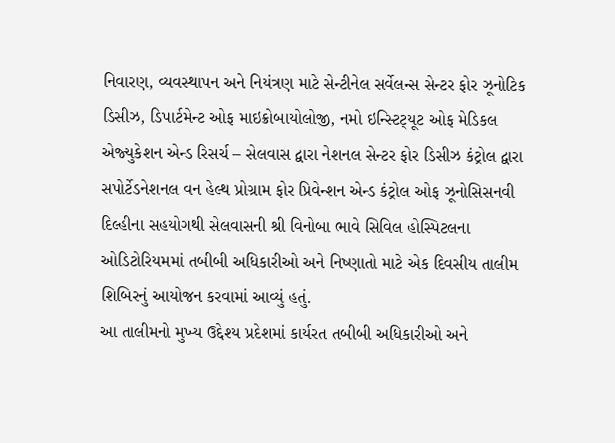નિવારણ, વ્‍યવસ્‍થાપન અને નિયંત્રણ માટે સેન્‍ટીનેલ સર્વેલન્‍સ સેન્‍ટર ફોર ઝૂનોટિક ડિસીઝ, ડિપાર્ટમેન્‍ટ ઓફ માઇક્રોબાયોલોજી, નમો ઇન્‍સ્‍ટિટ્‍યૂટ ઓફ મેડિકલ એજ્‍યુકેશન એન્‍ડ રિસર્ચ – સેલવાસ દ્વારા નેશનલ સેન્‍ટર ફોર ડિસીઝ કંટ્રોલ દ્વારા સપોર્ટેડનેશનલ વન હેલ્‍થ પ્રોગ્રામ ફોર પ્રિવેન્‍શન એન્‍ડ કંટ્રોલ ઓફ ઝૂનોસિસનવી દિલ્‍હીના સહયોગથી સેલવાસની શ્રી વિનોબા ભાવે સિવિલ હોસ્‍પિટલના ઓડિટોરિયમમાં તબીબી અધિકારીઓ અને નિષ્‍ણાતો માટે એક દિવસીય તાલીમ શિબિરનું આયોજન કરવામાં આવ્‍યું હતું.
આ તાલીમનો મુખ્‍ય ઉદ્દેશ્‍ય પ્રદેશમાં કાર્યરત તબીબી અધિકારીઓ અને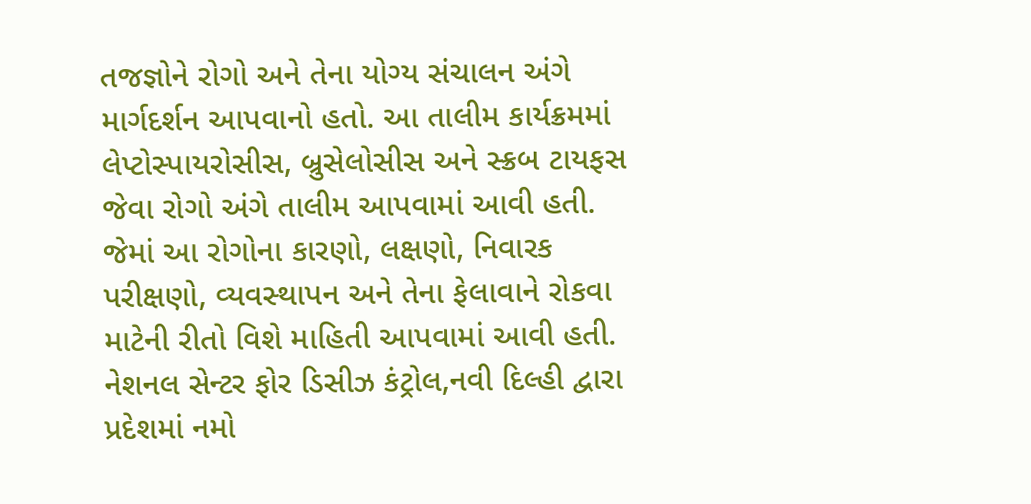તજજ્ઞોને રોગો અને તેના યોગ્‍ય સંચાલન અંગે માર્ગદર્શન આપવાનો હતો. આ તાલીમ કાર્યક્રમમાં લેપ્‍ટોસ્‍પાયરોસીસ, બ્રુસેલોસીસ અને સ્‍ક્રબ ટાયફસ જેવા રોગો અંગે તાલીમ આપવામાં આવી હતી. જેમાં આ રોગોના કારણો, લક્ષણો, નિવારક પરીક્ષણો, વ્‍યવસ્‍થાપન અને તેના ફેલાવાને રોકવા માટેની રીતો વિશે માહિતી આપવામાં આવી હતી. નેશનલ સેન્‍ટર ફોર ડિસીઝ કંટ્રોલ,નવી દિલ્‍હી દ્વારા પ્રદેશમાં નમો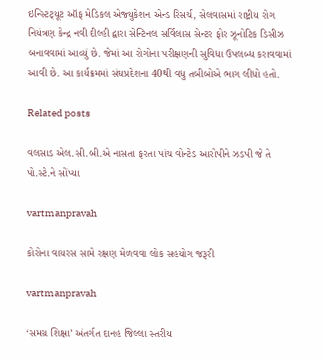ઇન્‍સ્‍ટિટ્‍યૂટ ઑફ મેડિકલ એજ્‍યુકેશન એન્‍ડ રિસર્ચ, સેલવાસમાં રાષ્ટ્રીય રોગ નિયંત્રણ કેન્‍દ્ર નવી દીલ્‍હી દ્વારા સેન્‍ટિનલ સર્વિલાસ સેન્‍ટર ફોર ઝૂનોટિક ડિસીઝ બનાવવામાં આવ્‍યું છે. જેમાં આ રોગોના પરીક્ષણની સુવિધા ઉપલબ્‍ધ કરાવવામાં આવી છે. આ કાર્યક્રમમાં સંઘપ્રદેશના 40થી વધુ તબીબોએ ભાગ લીધો હતો.

Related posts

વલસાડ એલ.સી.બી.એ નાસતા ફરતા પાંચ વોન્‍ટેડ આરોપીને ઝડપી જે તે પો.સ્‍ટે.ને સોંપ્‍યા

vartmanpravah

કોરોના વાયરસ સામે રક્ષણ મેળવવા લોક સહયોગ જરૂરી

vartmanpravah

‘સમગ્ર શિક્ષા’ અંતર્ગત દાનહ જિલ્લા સ્‍તરીય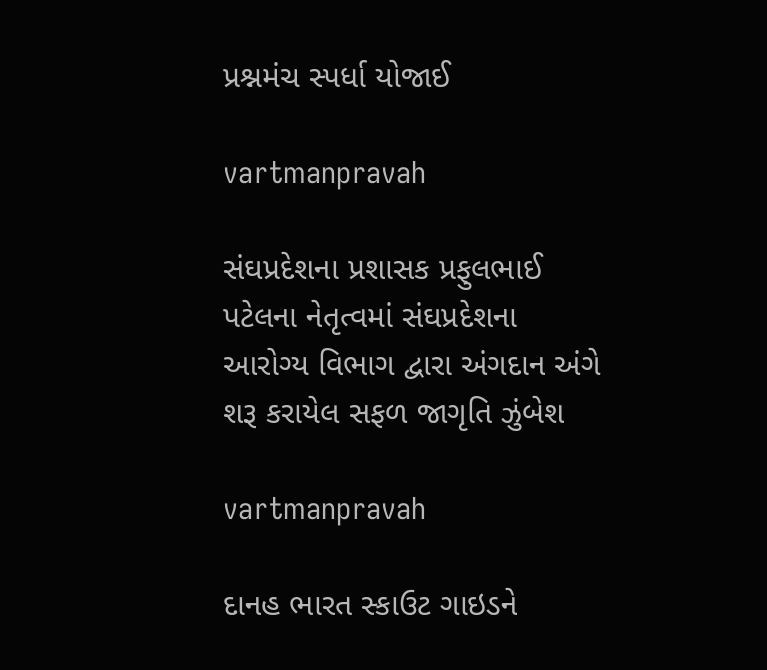પ્રશ્નમંચ સ્‍પર્ધા યોજાઈ

vartmanpravah

સંઘપ્રદેશના પ્રશાસક પ્રફુલભાઈ પટેલના નેતૃત્‍વમાં સંઘપ્રદેશના આરોગ્‍ય વિભાગ દ્વારા અંગદાન અંગે શરૂ કરાયેલ સફળ જાગૃતિ ઝુંબેશ

vartmanpravah

દાનહ ભારત સ્‍કાઉટ ગાઇડને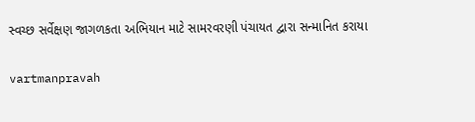સ્‍વચ્‍છ સર્વેક્ષણ જાગળકતા અભિયાન માટે સામરવરણી પંચાયત દ્વારા સન્‍માનિત કરાયા

vartmanpravah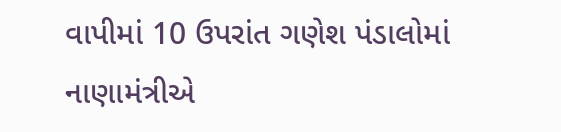વાપીમાં 10 ઉપરાંત ગણેશ પંડાલોમાં નાણામંત્રીએ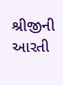શ્રીજીની આરતી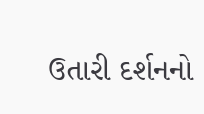ઉતારી દર્શનનો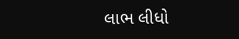લાભ લીધો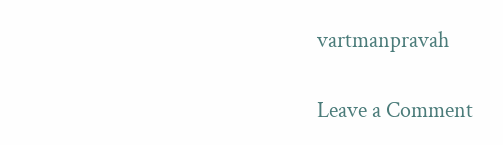vartmanpravah

Leave a Comment